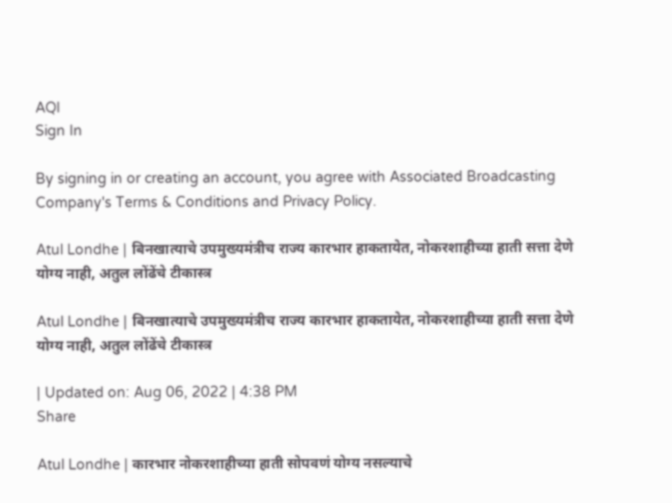AQI
Sign In

By signing in or creating an account, you agree with Associated Broadcasting Company's Terms & Conditions and Privacy Policy.

Atul Londhe | बिनखात्याचे उपमुख्यमंत्रीच राज्य कारभार हाकतायेत, नोकरशाहीच्या हाती सत्ता देणे योग्य नाही, अतुल लोंढेंचे टीकास्त्र

Atul Londhe | बिनखात्याचे उपमुख्यमंत्रीच राज्य कारभार हाकतायेत, नोकरशाहीच्या हाती सत्ता देणे योग्य नाही, अतुल लोंढेंचे टीकास्त्र

| Updated on: Aug 06, 2022 | 4:38 PM
Share

Atul Londhe | कारभार नोकरशाहीच्या हाती सोपवणं योग्य नसल्याचे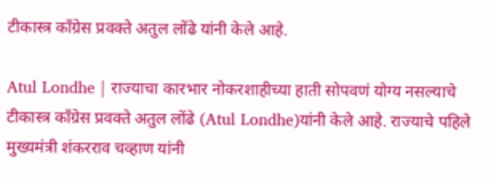टीकास्त्र काँग्रेस प्रवक्ते अतुल लोंढे यांनी केले आहे.

Atul Londhe | राज्याचा कारभार नोकरशाहीच्या हाती सोपवणं योग्य नसल्याचे टीकास्त्र काँग्रेस प्रवक्ते अतुल लोंढे (Atul Londhe)यांनी केले आहे. राज्याचे पहिले मुख्यमंत्री शंकरराव चव्हाण यांनी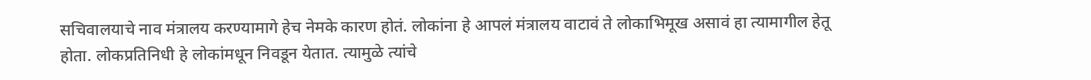सचिवालयाचे नाव मंत्रालय करण्यामागे हेच नेमके कारण होतं. लोकांना हे आपलं मंत्रालय वाटावं ते लोकाभिमूख असावं हा त्यामागील हेतू होता. लोकप्रतिनिधी हे लोकांमधून निवडून येतात. त्यामुळे त्यांचे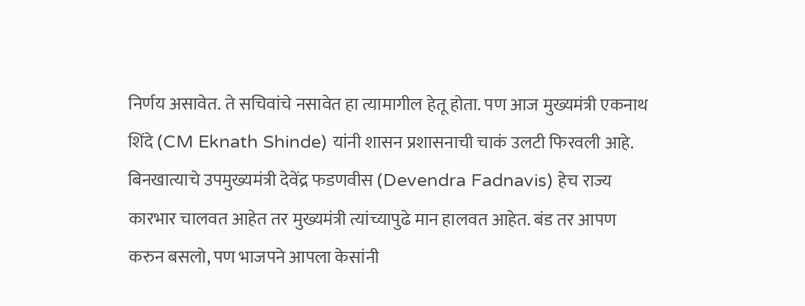निर्णय असावेत. ते सचिवांचे नसावेत हा त्यामागील हेतू होता. पण आज मुख्यमंत्री एकनाथ शिंदे (CM Eknath Shinde) यांनी शासन प्रशासनाची चाकं उलटी फिरवली आहे. बिनखात्याचे उपमुख्यमंत्री देवेंद्र फडणवीस (Devendra Fadnavis) हेच राज्य कारभार चालवत आहेत तर मुख्यमंत्री त्यांच्यापुढे मान हालवत आहेत. बंड तर आपण करुन बसलो, पण भाजपने आपला केसांनी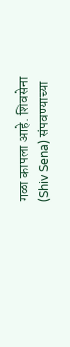गळा कापला आहे. शिवसेना (Shiv Sena) संपवण्याच्या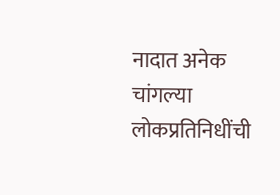नादात अनेक चांगल्या लोकप्रतिनिधींची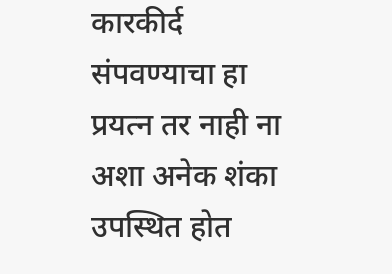कारकीर्द संपवण्याचा हा प्रयत्न तर नाही ना अशा अनेक शंका उपस्थित होत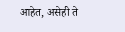आहेत, असेही ते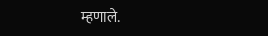म्हणाले.